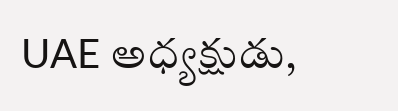UAE అధ్యక్షుడు,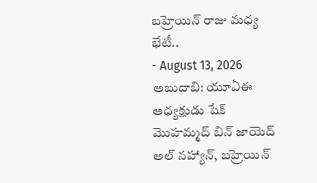బహ్రెయిన్ రాజు మధ్య భేటీ..
- August 13, 2026
అబుదాబి: యూఏఈ అధ్యక్షుడు షేక్ మొహమ్మద్ బిన్ జాయెద్ అల్ నహ్యాన్, బహ్రెయిన్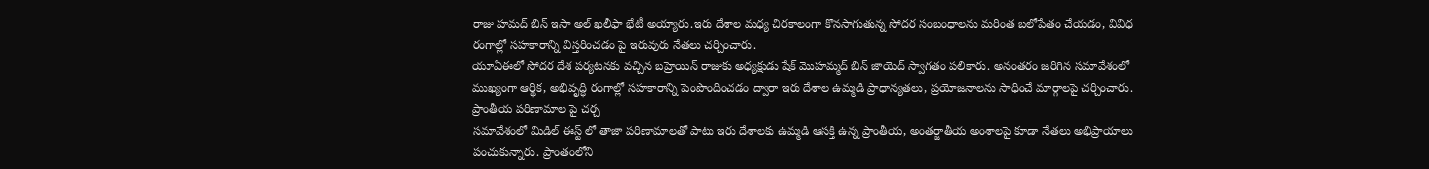రాజు హమద్ బిన్ ఇసా అల్ ఖలీఫా భేటీ అయ్యారు.ఇరు దేశాల మధ్య చిరకాలంగా కొనసాగుతున్న సోదర సంబంధాలను మరింత బలోపేతం చేయడం, వివిధ రంగాల్లో సహకారాన్ని విస్తరించడం పై ఇరువురు నేతలు చర్చించారు.
యూఏఈలో సోదర దేశ పర్యటనకు వచ్చిన బహ్రెయిన్ రాజుకు అధ్యక్షుడు షేక్ మొహమ్మద్ బిన్ జాయెద్ స్వాగతం పలికారు. అనంతరం జరిగిన సమావేశంలో ముఖ్యంగా ఆర్థిక, అభివృద్ధి రంగాల్లో సహకారాన్ని పెంపొందించడం ద్వారా ఇరు దేశాల ఉమ్మడి ప్రాధాన్యతలు, ప్రయోజనాలను సాధించే మార్గాలపై చర్చించారు.
ప్రాంతీయ పరిణామాల పై చర్చ
సమావేశంలో మిడిల్ ఈస్ట్ లో తాజా పరిణామాలతో పాటు ఇరు దేశాలకు ఉమ్మడి ఆసక్తి ఉన్న ప్రాంతీయ, అంతర్జాతీయ అంశాలపై కూడా నేతలు అభిప్రాయాలు పంచుకున్నారు. ప్రాంతంలోని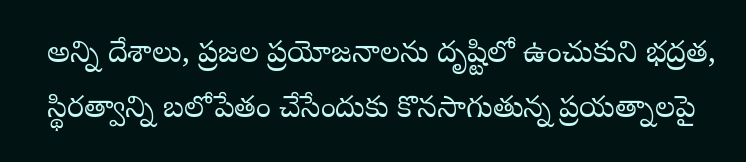అన్ని దేశాలు, ప్రజల ప్రయోజనాలను దృష్టిలో ఉంచుకుని భద్రత, స్థిరత్వాన్ని బలోపేతం చేసేందుకు కొనసాగుతున్న ప్రయత్నాలపై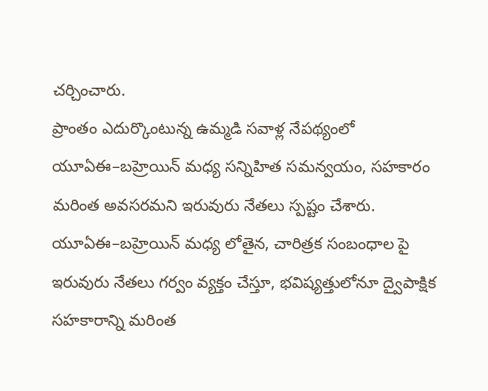చర్చించారు.
ప్రాంతం ఎదుర్కొంటున్న ఉమ్మడి సవాళ్ల నేపథ్యంలో యూఏఈ–బహ్రెయిన్ మధ్య సన్నిహిత సమన్వయం, సహకారం మరింత అవసరమని ఇరువురు నేతలు స్పష్టం చేశారు.
యూఏఈ–బహ్రెయిన్ మధ్య లోతైన, చారిత్రక సంబంధాల పై ఇరువురు నేతలు గర్వం వ్యక్తం చేస్తూ, భవిష్యత్తులోనూ ద్వైపాక్షిక సహకారాన్ని మరింత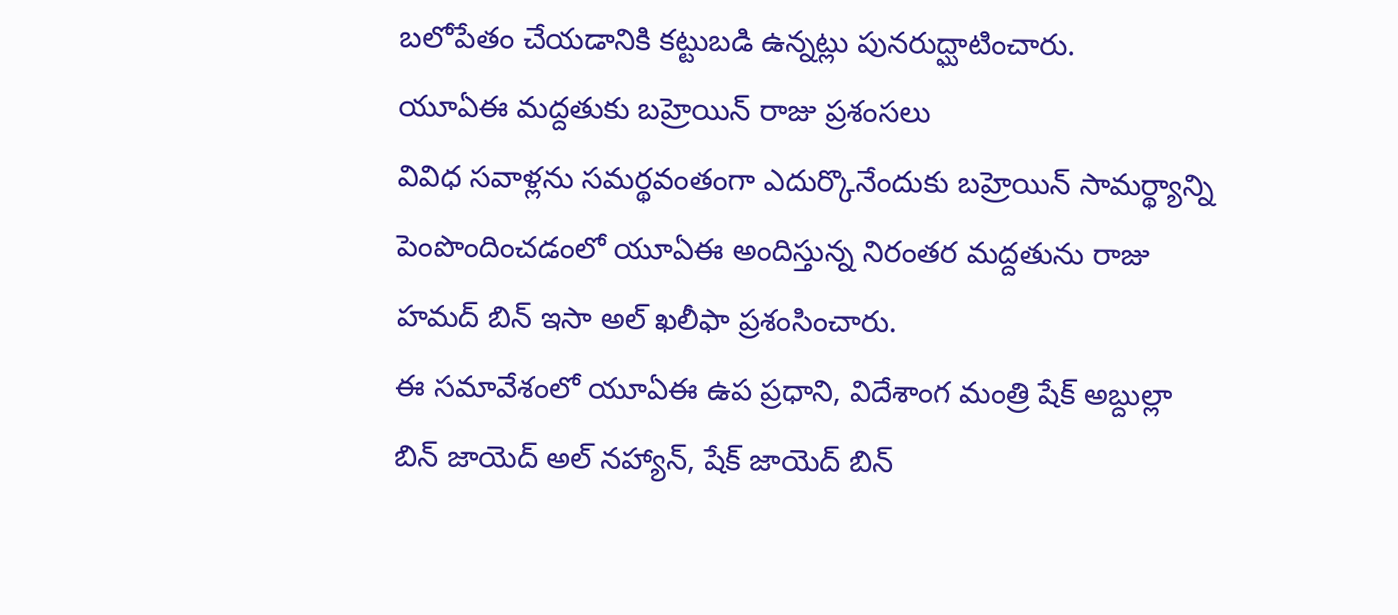బలోపేతం చేయడానికి కట్టుబడి ఉన్నట్లు పునరుద్ఘాటించారు.
యూఏఈ మద్దతుకు బహ్రెయిన్ రాజు ప్రశంసలు
వివిధ సవాళ్లను సమర్థవంతంగా ఎదుర్కొనేందుకు బహ్రెయిన్ సామర్థ్యాన్ని పెంపొందించడంలో యూఏఈ అందిస్తున్న నిరంతర మద్దతును రాజు హమద్ బిన్ ఇసా అల్ ఖలీఫా ప్రశంసించారు.
ఈ సమావేశంలో యూఏఈ ఉప ప్రధాని, విదేశాంగ మంత్రి షేక్ అబ్దుల్లా బిన్ జాయెద్ అల్ నహ్యాన్, షేక్ జాయెద్ బిన్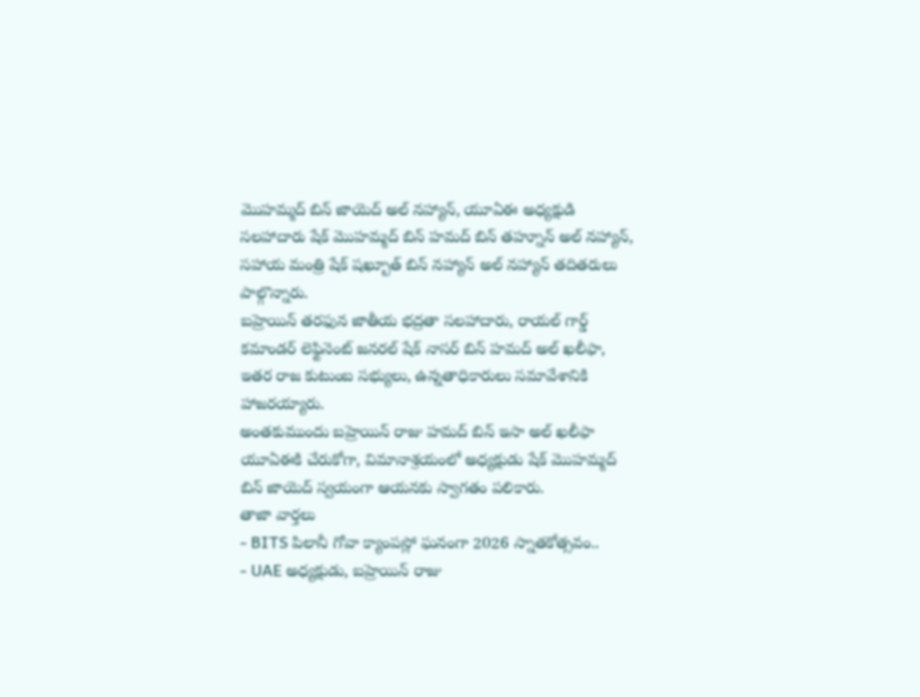మొహమ్మద్ బిన్ జాయెద్ అల్ నహ్యాన్, యూఏఈ అధ్యక్షుడి సలహాదారు షేక్ మొహమ్మద్ బిన్ హమద్ బిన్ తహ్నూన్ అల్ నహ్యాన్, సహాయ మంత్రి షేక్ షఖ్బూత్ బిన్ నహ్యాన్ అల్ నహ్యాన్ తదితరులు పాల్గొన్నారు.
బహ్రెయిన్ తరఫున జాతీయ భద్రతా సలహాదారు, రాయల్ గార్డ్ కమాండర్ లెఫ్టినెంట్ జనరల్ షేక్ నాసర్ బిన్ హమద్ అల్ ఖలీఫా, ఇతర రాజ కుటుంబ సభ్యులు, ఉన్నతాధికారులు సమావేశానికి హాజరయ్యారు.
అంతకుముందు బహ్రెయిన్ రాజు హమద్ బిన్ ఇసా అల్ ఖలీఫా యూఏఈకి చేరుకోగా, విమానాశ్రయంలో అధ్యక్షుడు షేక్ మొహమ్మద్ బిన్ జాయెద్ స్వయంగా ఆయనకు స్వాగతం పలికారు.
తాజా వార్తలు
- BITS పిలానీ గోవా క్యాంపస్లో ఘనంగా 2026 స్నాతకోత్సవం..
- UAE అధ్యక్షుడు, బహ్రెయిన్ రాజు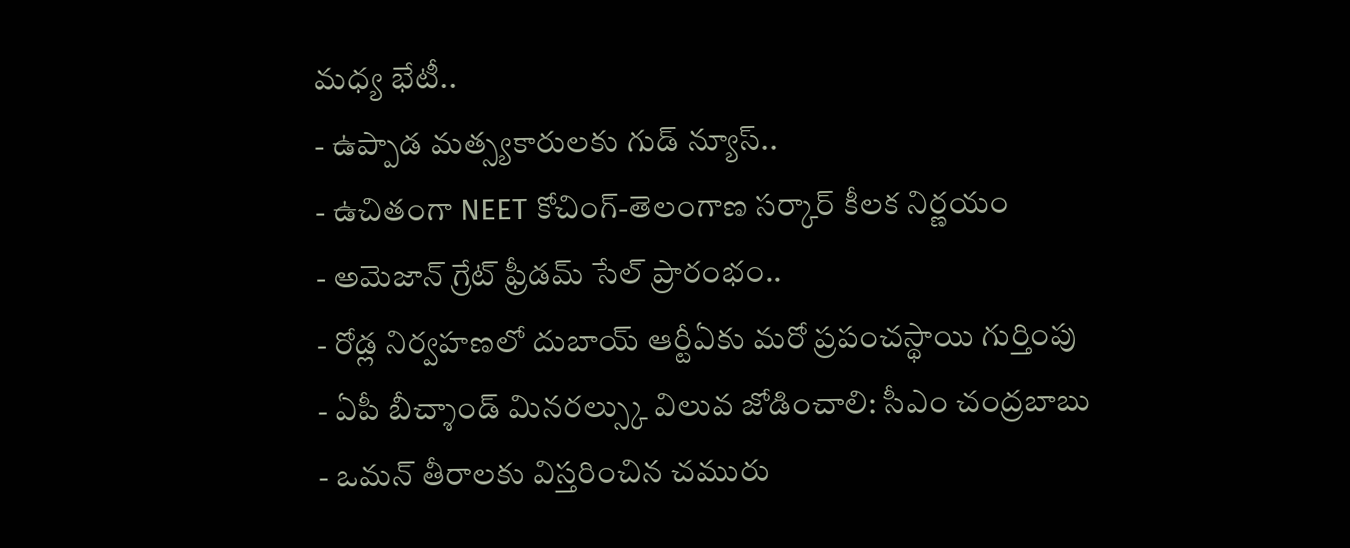మధ్య భేటీ..
- ఉప్పాడ మత్స్యకారులకు గుడ్ న్యూస్..
- ఉచితంగా NEET కోచింగ్-తెలంగాణ సర్కార్ కీలక నిర్ణయం
- అమెజాన్ గ్రేట్ ఫ్రీడమ్ సేల్ ప్రారంభం..
- రోడ్ల నిర్వహణలో దుబాయ్ ఆర్టీఏకు మరో ప్రపంచస్థాయి గుర్తింపు
- ఏపీ బీచ్శాండ్ మినరల్స్కు విలువ జోడించాలి: సీఎం చంద్రబాబు
- ఒమన్ తీరాలకు విస్తరించిన చమురు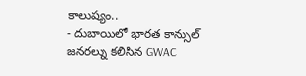కాలుష్యం..
- దుబాయిలో భారత కాన్సుల్ జనరల్ను కలిసిన GWAC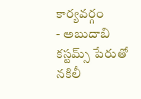కార్యవర్గం
- అబుదాబి కస్టమ్స్ పేరుతో నకిలీ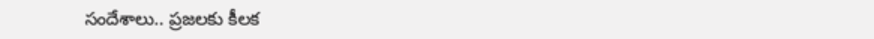సందేశాలు.. ప్రజలకు కీలక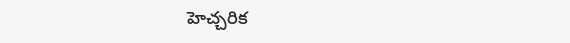హెచ్చరిక